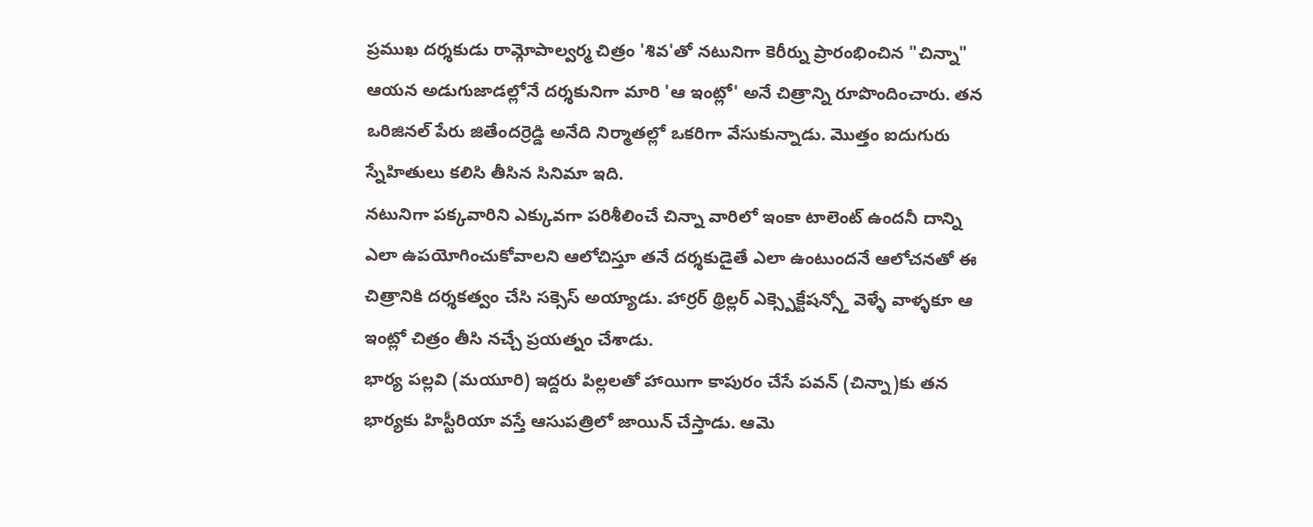ప్రముఖ దర్శకుడు రామ్గోపాల్వర్మ చిత్రం 'శివ'తో నటునిగా కెరీర్ను ప్రారంభించిన "చిన్నా" ఆయన అడుగుజాడల్లోనే దర్శకునిగా మారి 'ఆ ఇంట్లో' అనే చిత్రాన్ని రూపొందించారు. తన ఒరిజినల్ పేరు జితేందర్రెడ్డి అనేది నిర్మాతల్లో ఒకరిగా వేసుకున్నాడు. మొత్తం ఐదుగురు స్నేహితులు కలిసి తీసిన సినిమా ఇది.
నటునిగా పక్కవారిని ఎక్కువగా పరిశీలించే చిన్నా వారిలో ఇంకా టాలెంట్ ఉందనీ దాన్ని ఎలా ఉపయోగించుకోవాలని ఆలోచిస్తూ తనే దర్శకుడైతే ఎలా ఉంటుందనే ఆలోచనతో ఈ చిత్రానికి దర్శకత్వం చేసి సక్సెస్ అయ్యాడు. హార్రర్ థ్రిల్లర్ ఎక్స్పెక్టేషన్స్తో వెళ్ళే వాళ్ళకూ ఆ ఇంట్లో చిత్రం తీసి నచ్చే ప్రయత్నం చేశాడు.
భార్య పల్లవి (మయూరి) ఇద్దరు పిల్లలతో హాయిగా కాపురం చేసే పవన్ (చిన్నా)కు తన భార్యకు హిస్టీరియా వస్తే ఆసుపత్రిలో జాయిన్ చేస్తాడు. ఆమె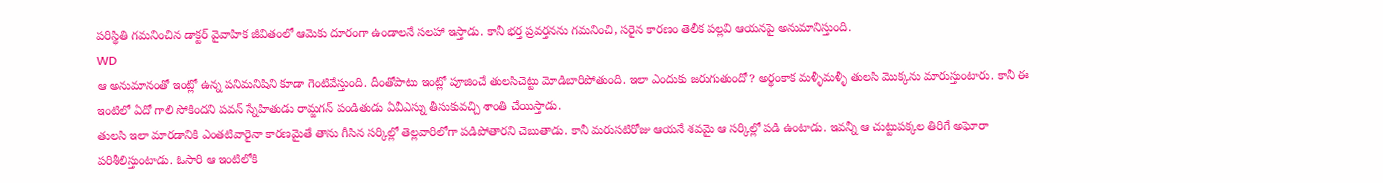పరిస్థితి గమనించిన డాక్టర్ వైవాహిక జీవితంలో ఆమెకు దూరంగా ఉండాలనే సలహా ఇస్తాడు. కానీ భర్త ప్రవర్తనను గమనించి, సరైన కారణం తెలీక పల్లవి ఆయనపై అనుమానిస్తుంది.
WD
ఆ అనుమానంతో ఇంట్లో ఉన్న పనిమనిషిని కూడా గెంటివేస్తుంది. దీంతోపాటు ఇంట్లో పూజించే తులసిచెట్టు మోడిబారిపోతుంది. ఇలా ఎందుకు జరుగుతుందో? అర్థంకాక మళ్ళీమళ్ళీ తులసి మొక్కను మారుస్తుంటారు. కానీ ఈ ఇంటిలో ఏదో గాలి సోకిందని పవన్ స్నేహితుడు రామ్జగన్ పండితుడు ఏవీఎస్ను తీసుకువచ్చి శాంతి చేయిస్తాడు.
తులసి ఇలా మారడానికి ఎంతటివారైనా కారణమైతే తాను గీసిన సర్కిల్లో తెల్లవారిలోగా పడిపోతారని చెబుతాడు. కానీ మరుసటిరోజు ఆయనే శవమై ఆ సర్కిల్లో పడి ఉంటాడు. ఇవన్నీ ఆ చుట్టుపక్కల తిరిగే అఘోరా పరిశీలిస్తుంటాడు. ఓసారి ఆ ఇంటిలోకి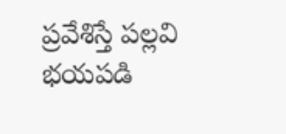ప్రవేశిస్తే పల్లవి భయపడి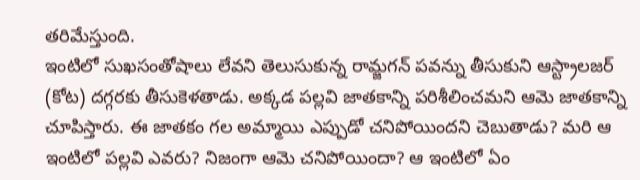తరిమేస్తుంది.
ఇంటిలో సుఖసంతోషాలు లేవని తెలుసుకున్న రామ్జగన్ పవన్ను తీసుకుని ఆస్ట్రాలజర్ (కోట) దగ్గరకు తీసుకెళతాడు. అక్కడ పల్లవి జాతకాన్ని పరిశీలించమని ఆమె జాతకాన్ని చూపిస్తారు. ఈ జాతకం గల అమ్మాయి ఎప్పుడో చనిపోయిందని చెబుతాడు? మరి ఆ ఇంటిలో పల్లవి ఎవరు? నిజంగా ఆమె చనిపోయిందా? ఆ ఇంటిలో ఏం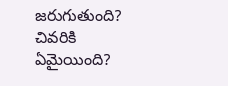జరుగుతుంది? చివరికి ఏమైయింది?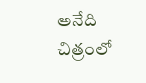అనేది చిత్రంలో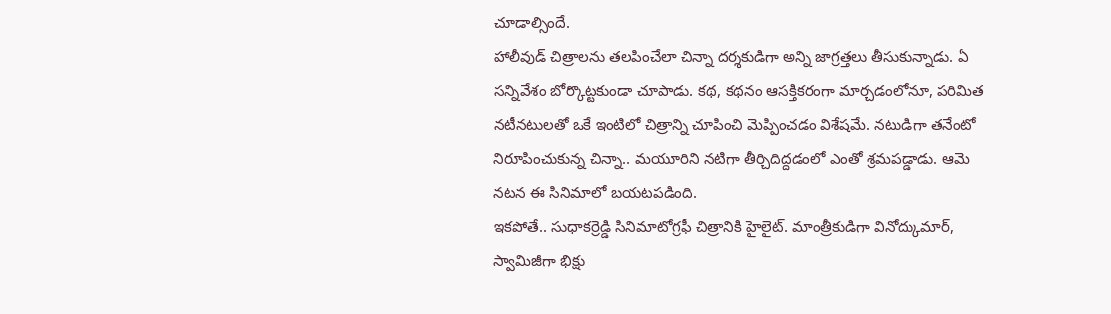చూడాల్సిందే.
హాలీవుడ్ చిత్రాలను తలపించేలా చిన్నా దర్శకుడిగా అన్ని జాగ్రత్తలు తీసుకున్నాడు. ఏ సన్నివేశం బోర్కొట్టకుండా చూపాడు. కథ, కథనం ఆసక్తికరంగా మార్చడంలోనూ, పరిమిత నటీనటులతో ఒకే ఇంటిలో చిత్రాన్ని చూపించి మెప్పించడం విశేషమే. నటుడిగా తనేంటో నిరూపించుకున్న చిన్నా.. మయూరిని నటిగా తీర్చిదిద్దడంలో ఎంతో శ్రమపడ్డాడు. ఆమె నటన ఈ సినిమాలో బయటపడింది.
ఇకపోతే.. సుధాకర్రెడ్డి సినిమాటోగ్రఫీ చిత్రానికి హైలైట్. మాంత్రీకుడిగా వినోద్కుమార్, స్వామిజీగా భిక్షు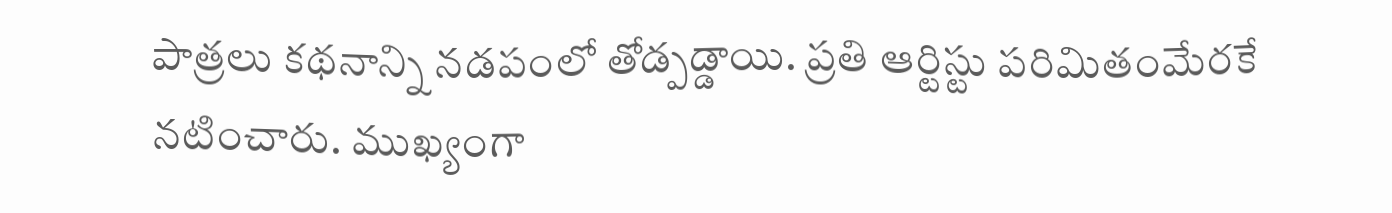పాత్రలు కథనాన్ని నడపంలో తోడ్పడ్డాయి. ప్రతి ఆర్టిస్టు పరిమితంమేరకే నటించారు. ముఖ్యంగా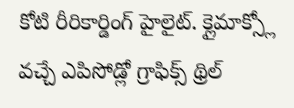కోటి రీరికార్డింగ్ హైలైట్. క్లైమాక్స్లో వచ్చే ఎపిసోడ్లో గ్రాఫిక్స్ థ్రిల్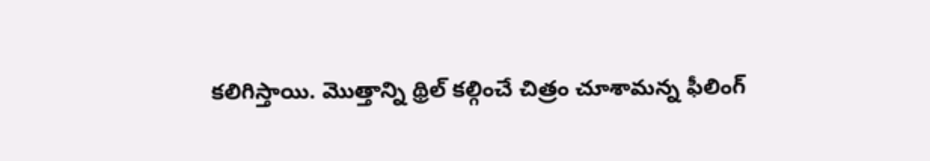కలిగిస్తాయి. మొత్తాన్ని థ్రిల్ కల్గించే చిత్రం చూశామన్న ఫీలింగ్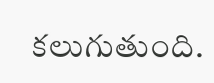కలుగుతుంది.